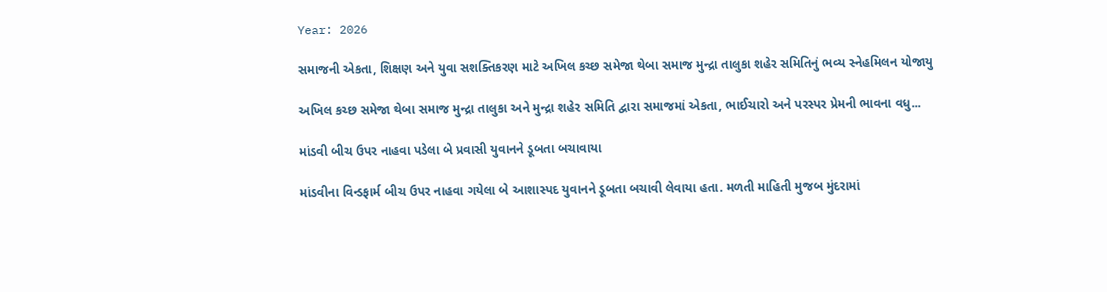Year: 2026

સમાજની એકતા, શિક્ષણ અને યુવા સશક્તિકરણ માટે અખિલ કચ્છ સમેજા થેબા સમાજ મુન્દ્રા તાલુકા શહેર સમિતિનું ભવ્ય સ્નેહમિલન યોજાયુ

અખિલ કચ્છ સમેજા થેબા સમાજ મુન્દ્રા તાલુકા અને મુન્દ્રા શહેર સમિતિ દ્વારા સમાજમાં એકતા, ભાઈચારો અને પરસ્પર પ્રેમની ભાવના વધુ...

માંડવી બીચ ઉપર નાહવા પડેલા બે પ્રવાસી યુવાનને ડૂબતા બચાવાયા

માંડવીના વિન્ડફાર્મ બીચ ઉપર નાહવા ગયેલા બે આશાસ્પદ યુવાનને ડૂબતા બચાવી લેવાયા હતા. મળતી માહિતી મુજબ મુંદરામાં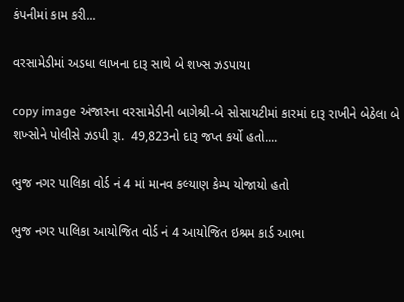કંપનીમાં કામ કરી...

વરસામેડીમાં અડધા લાખના દારૂ સાથે બે શખ્સ ઝડપાયા

copy image અંજારના વરસામેડીની બાગેશ્રી-બે સોસાયટીમાં કારમાં દારૂ રાખીને બેઠેલા બે શખ્સોને પોલીસે ઝડપી રૂા.  49,823નો દારૂ જપ્ત કર્યો હતો....

ભુજ નગર પાલિકા વોર્ડ નં 4 માં માનવ કલ્યાણ કેમ્પ યોજાયો હતો

ભુજ નગર પાલિકા આયોજિત વોર્ડ નં 4 આયોજિત ઇશ્રમ કાર્ડ આભા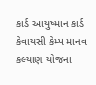કાર્ડ આયુષ્માન કાર્ડ કેવાયસી કેમ્પ માનવ કલ્યાણ યોજના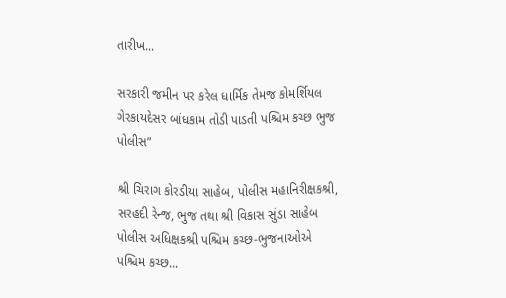તારીખ...

સરકારી જમીન પર કરેલ ધાર્મિક તેમજ કોમર્શિયલ ગેરકાયદેસર બાંધકામ તોડી પાડતી પશ્ચિમ કચ્છ ભુજ પોલીસ”

શ્રી ચિરાગ કોરડીયા સાહેબ, પોલીસ મહાનિરીક્ષકશ્રી, સરહદી રેન્જ, ભુજ તથા શ્રી વિકાસ સુંડા સાહેબ પોલીસ અધિક્ષકશ્રી પશ્ચિમ કચ્છ-ભુજનાઓએ પશ્ચિમ કચ્છ...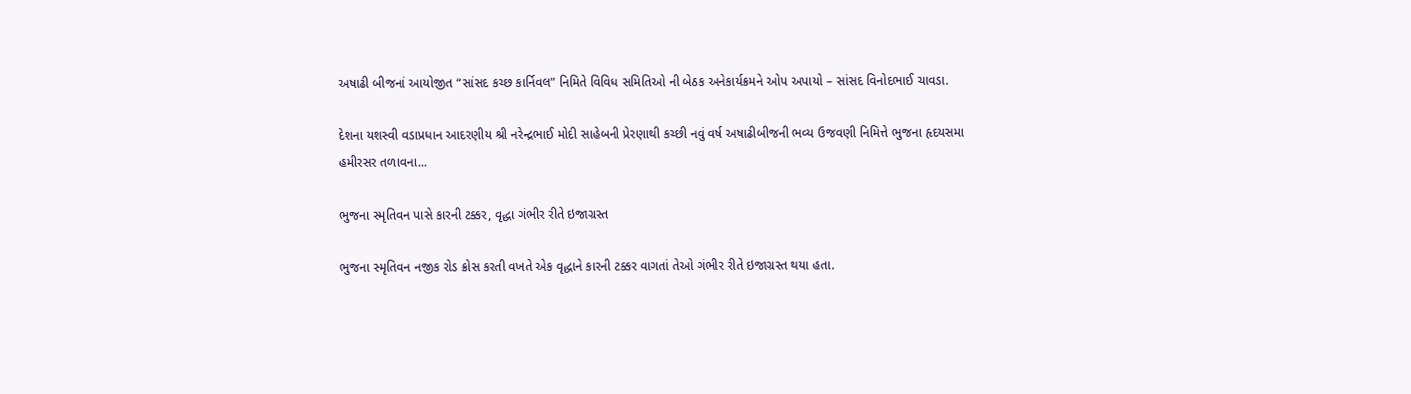અષાઢી બીજનાં આયોજીત “સાંસદ કચ્છ કાર્નિવલ” નિમિતે વિવિધ સમિતિઓ ની બેઠક અનેકાર્યક્રમને ઓપ અપાયો – સાંસદ વિનોદભાઈ ચાવડા.

દેશના યશસ્વી વડાપ્રધાન આદરણીય શ્રી નરેન્દ્રભાઈ મોદી સાહેબની પ્રેરણાથી કચ્છી નવું વર્ષ અષાઢીબીજની ભવ્ય ઉજવણી નિમિત્તે ભુજના હૃદયસમા હમીરસર તળાવના...

ભુજના સ્મૃતિવન પાસે કારની ટક્કર, વૃદ્ધા ગંભીર રીતે ઇજાગ્રસ્ત

ભુજના સ્મૃતિવન નજીક રોડ ક્રોસ કરતી વખતે એક વૃદ્ધાને કારની ટક્કર વાગતાં તેઓ ગંભીર રીતે ઇજાગ્રસ્ત થયા હતા.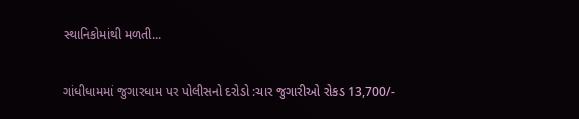સ્થાનિકોમાંથી મળતી...

ગાંધીધામમાં જુગારધામ પર પોલીસનો દરોડો :ચાર જુગારીઓ રોકડ 13,700/-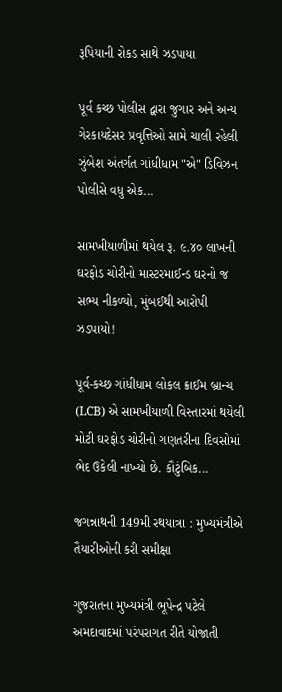રૂપિયાની રોકડ સાથે ઝડપાયા

પૂર્વ કચ્છ પોલીસ દ્વારા જુગાર અને અન્ય ગેરકાયદેસર પ્રવૃત્તિઓ સામે ચાલી રહેલી ઝુંબેશ અંતર્ગત ગાંધીધામ "એ" ડિવિઝન પોલીસે વધુ એક...

સામખીયાળીમાં થયેલ રૂ. ૯.૪૦ લાખની ઘરફોડ ચોરીનો માસ્ટરમાઈન્ડ ઘરનો જ સભ્ય નીકળ્યો, મુંબઈથી આરોપી ઝડપાયો!

પૂર્વ-કચ્છ ગાંધીધામ લોકલ ક્રાઈમ બ્રાન્ચ (LCB) એ સામખીયાળી વિસ્તારમાં થયેલી મોટી ઘરફોડ ચોરીનો ગણતરીના દિવસોમાં ભેદ ઉકેલી નાખ્યો છે. કૌટુંબિક...

જગન્નાથની 149મી રથયાત્રા : મુખ્યમંત્રીએ તૈયારીઓની કરી સમીક્ષા

ગુજરાતના મુખ્યમંત્રી ભૂપેન્દ્ર પટેલે અમદાવાદમાં પરંપરાગત રીતે યોજાતી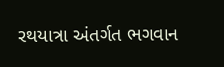રથયાત્રા અંતર્ગત ભગવાન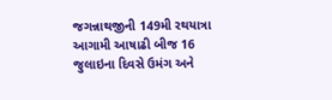જગન્નાથજીની 149મી રથયાત્રા આગામી આષાઢી બીજ 16 જુલાઇના દિવસે ઉમંગ અને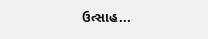ઉત્સાહ...